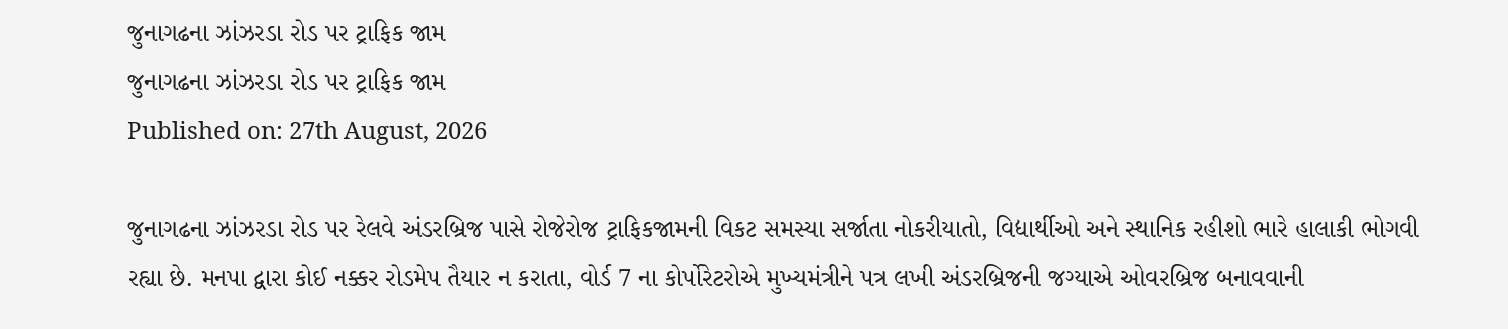જુનાગઢના ઝાંઝરડા રોડ પર ટ્રાફિક જામ
જુનાગઢના ઝાંઝરડા રોડ પર ટ્રાફિક જામ
Published on: 27th August, 2026

જુનાગઢના ઝાંઝરડા રોડ પર રેલવે અંડરબ્રિજ પાસે રોજેરોજ ટ્રાફિકજામની વિકટ સમસ્યા સર્જાતા નોકરીયાતો, વિદ્યાર્થીઓ અને સ્થાનિક રહીશો ભારે હાલાકી ભોગવી રહ્યા છે. મનપા દ્વારા કોઈ નક્કર રોડમેપ તૈયાર ન કરાતા, વોર્ડ 7 ના કોર્પોરેટરોએ મુખ્યમંત્રીને પત્ર લખી અંડરબ્રિજની જગ્યાએ ઓવરબ્રિજ બનાવવાની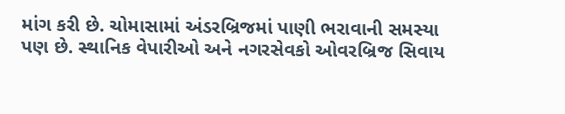માંગ કરી છે. ચોમાસામાં અંડરબ્રિજમાં પાણી ભરાવાની સમસ્યા પણ છે. સ્થાનિક વેપારીઓ અને નગરસેવકો ઓવરબ્રિજ સિવાય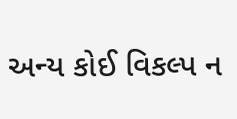અન્ય કોઈ વિકલ્પ ન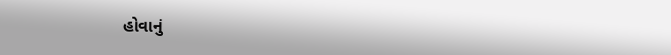હોવાનું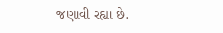જણાવી રહ્યા છે.